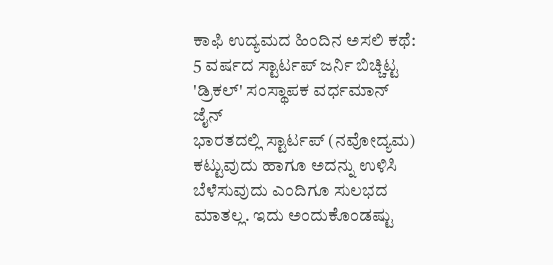ಕಾಫಿ ಉದ್ಯಮದ ಹಿಂದಿನ ಅಸಲಿ ಕಥೆ: 5 ವರ್ಷದ ಸ್ಟಾರ್ಟಪ್ ಜರ್ನಿ ಬಿಚ್ಚಿಟ್ಟ 'ಡ್ರಿಕಲ್' ಸಂಸ್ಥಾಪಕ ವರ್ಧಮಾನ್ ಜೈನ್
ಭಾರತದಲ್ಲಿ ಸ್ಟಾರ್ಟಪ್ (ನವೋದ್ಯಮ) ಕಟ್ಟುವುದು ಹಾಗೂ ಅದನ್ನು ಉಳಿಸಿ ಬೆಳೆಸುವುದು ಎಂದಿಗೂ ಸುಲಭದ ಮಾತಲ್ಲ. ಇದು ಅಂದುಕೊಂಡಷ್ಟು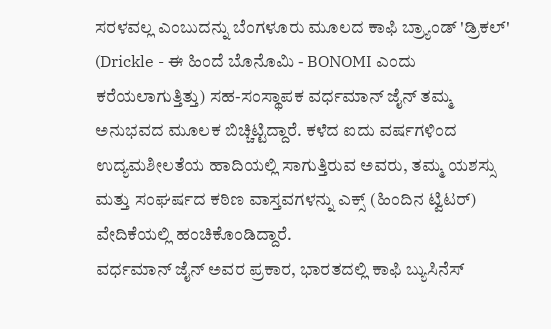ಸರಳವಲ್ಲ ಎಂಬುದನ್ನು ಬೆಂಗಳೂರು ಮೂಲದ ಕಾಫಿ ಬ್ರ್ಯಾಂಡ್ 'ಡ್ರಿಕಲ್' (Drickle - ಈ ಹಿಂದೆ ಬೊನೊಮಿ - BONOMI ಎಂದು ಕರೆಯಲಾಗುತ್ತಿತ್ತು) ಸಹ-ಸಂಸ್ಥಾಪಕ ವರ್ಧಮಾನ್ ಜೈನ್ ತಮ್ಮ ಅನುಭವದ ಮೂಲಕ ಬಿಚ್ಚಿಟ್ಟಿದ್ದಾರೆ. ಕಳೆದ ಐದು ವರ್ಷಗಳಿಂದ ಉದ್ಯಮಶೀಲತೆಯ ಹಾದಿಯಲ್ಲಿ ಸಾಗುತ್ತಿರುವ ಅವರು, ತಮ್ಮ ಯಶಸ್ಸು ಮತ್ತು ಸಂಘರ್ಷದ ಕಠಿಣ ವಾಸ್ತವಗಳನ್ನು ಎಕ್ಸ್ (ಹಿಂದಿನ ಟ್ವಿಟರ್) ವೇದಿಕೆಯಲ್ಲಿ ಹಂಚಿಕೊಂಡಿದ್ದಾರೆ.
ವರ್ಧಮಾನ್ ಜೈನ್ ಅವರ ಪ್ರಕಾರ, ಭಾರತದಲ್ಲಿ ಕಾಫಿ ಬ್ಯುಸಿನೆಸ್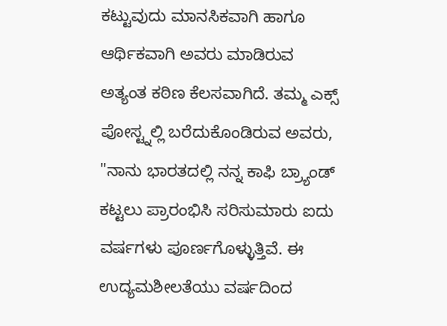ಕಟ್ಟುವುದು ಮಾನಸಿಕವಾಗಿ ಹಾಗೂ ಆರ್ಥಿಕವಾಗಿ ಅವರು ಮಾಡಿರುವ ಅತ್ಯಂತ ಕಠಿಣ ಕೆಲಸವಾಗಿದೆ. ತಮ್ಮ ಎಕ್ಸ್ ಪೋಸ್ಟ್ನಲ್ಲಿ ಬರೆದುಕೊಂಡಿರುವ ಅವರು, "ನಾನು ಭಾರತದಲ್ಲಿ ನನ್ನ ಕಾಫಿ ಬ್ರ್ಯಾಂಡ್ ಕಟ್ಟಲು ಪ್ರಾರಂಭಿಸಿ ಸರಿಸುಮಾರು ಐದು ವರ್ಷಗಳು ಪೂರ್ಣಗೊಳ್ಳುತ್ತಿವೆ. ಈ ಉದ್ಯಮಶೀಲತೆಯು ವರ್ಷದಿಂದ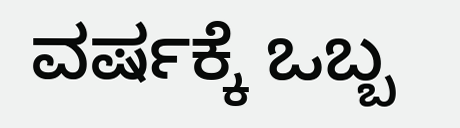ವರ್ಷಕ್ಕೆ ಒಬ್ಬ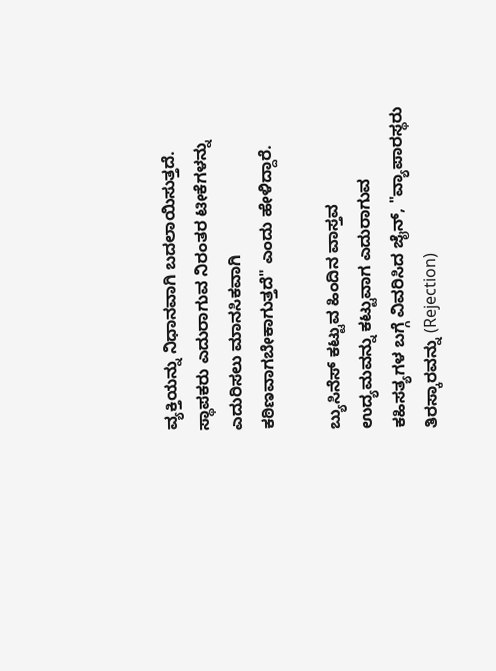ವ್ಯಕ್ತಿಯನ್ನು ನಿಧಾನವಾಗಿ ಬದಲಾಯಿಸುತ್ತದೆ. ಸ್ಥಾಪಕರು ಎದುರಾಗುವ ನಿರಂತರ ಟೀಕೆಗಳನ್ನು ಎದುರಿಸಲು ಮಾನಸಿಕವಾಗಿ ಕಠಿಣವಾಗಬೇಕಾಗುತ್ತದೆ" ಎಂದು ಹೇಳಿದ್ದಾರೆ.

ಬ್ಯುಸಿನೆಸ್ ಕಟ್ಟುವ ಹಿಂದಿನ ವಾಸ್ತವ
ಉದ್ಯಮವನ್ನು ಕಟ್ಟುವಾಗ ಎದುರಾಗುವ ಕಹಿಸತ್ಯಗಳ ಬಗ್ಗೆ ವಿವರಿಸಿದ ಜೈನ್, "ವ್ಯಾಪಾರಸ್ಥರು ತಿರಸ್ಕಾರವನ್ನು (Rejection)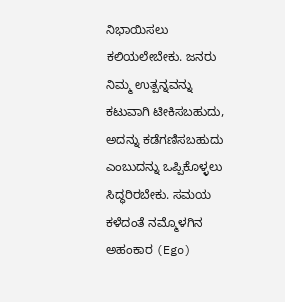ನಿಭಾಯಿಸಲು ಕಲಿಯಲೇಬೇಕು. ಜನರು ನಿಮ್ಮ ಉತ್ಪನ್ನವನ್ನು ಕಟುವಾಗಿ ಟೀಕಿಸಬಹುದು, ಅದನ್ನು ಕಡೆಗಣಿಸಬಹುದು ಎಂಬುದನ್ನು ಒಪ್ಪಿಕೊಳ್ಳಲು ಸಿದ್ಧರಿರಬೇಕು. ಸಮಯ ಕಳೆದಂತೆ ನಮ್ಮೊಳಗಿನ ಅಹಂಕಾರ (Ego)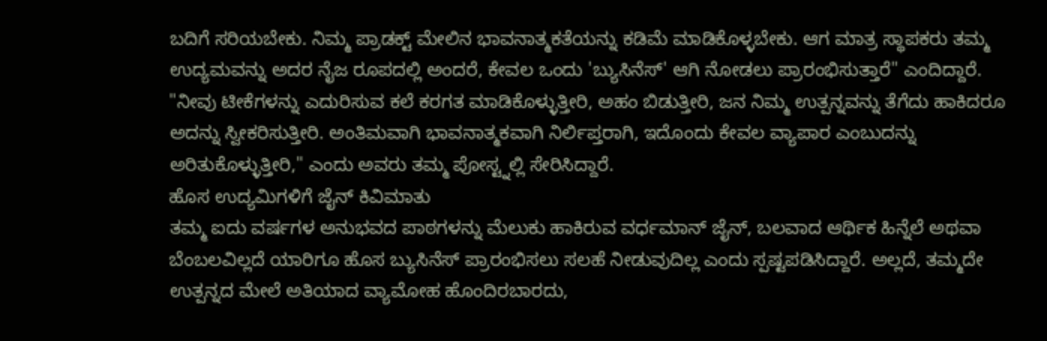ಬದಿಗೆ ಸರಿಯಬೇಕು. ನಿಮ್ಮ ಪ್ರಾಡಕ್ಟ್ ಮೇಲಿನ ಭಾವನಾತ್ಮಕತೆಯನ್ನು ಕಡಿಮೆ ಮಾಡಿಕೊಳ್ಳಬೇಕು. ಆಗ ಮಾತ್ರ ಸ್ಥಾಪಕರು ತಮ್ಮ ಉದ್ಯಮವನ್ನು ಅದರ ನೈಜ ರೂಪದಲ್ಲಿ ಅಂದರೆ, ಕೇವಲ ಒಂದು 'ಬ್ಯುಸಿನೆಸ್' ಆಗಿ ನೋಡಲು ಪ್ರಾರಂಭಿಸುತ್ತಾರೆ" ಎಂದಿದ್ದಾರೆ.
"ನೀವು ಟೀಕೆಗಳನ್ನು ಎದುರಿಸುವ ಕಲೆ ಕರಗತ ಮಾಡಿಕೊಳ್ಳುತ್ತೀರಿ, ಅಹಂ ಬಿಡುತ್ತೀರಿ, ಜನ ನಿಮ್ಮ ಉತ್ಪನ್ನವನ್ನು ತೆಗೆದು ಹಾಕಿದರೂ ಅದನ್ನು ಸ್ವೀಕರಿಸುತ್ತೀರಿ. ಅಂತಿಮವಾಗಿ ಭಾವನಾತ್ಮಕವಾಗಿ ನಿರ್ಲಿಪ್ತರಾಗಿ, ಇದೊಂದು ಕೇವಲ ವ್ಯಾಪಾರ ಎಂಬುದನ್ನು ಅರಿತುಕೊಳ್ಳುತ್ತೀರಿ," ಎಂದು ಅವರು ತಮ್ಮ ಪೋಸ್ಟ್ನಲ್ಲಿ ಸೇರಿಸಿದ್ದಾರೆ.
ಹೊಸ ಉದ್ಯಮಿಗಳಿಗೆ ಜೈನ್ ಕಿವಿಮಾತು
ತಮ್ಮ ಐದು ವರ್ಷಗಳ ಅನುಭವದ ಪಾಠಗಳನ್ನು ಮೆಲುಕು ಹಾಕಿರುವ ವರ್ಧಮಾನ್ ಜೈನ್, ಬಲವಾದ ಆರ್ಥಿಕ ಹಿನ್ನೆಲೆ ಅಥವಾ ಬೆಂಬಲವಿಲ್ಲದೆ ಯಾರಿಗೂ ಹೊಸ ಬ್ಯುಸಿನೆಸ್ ಪ್ರಾರಂಭಿಸಲು ಸಲಹೆ ನೀಡುವುದಿಲ್ಲ ಎಂದು ಸ್ಪಷ್ಟಪಡಿಸಿದ್ದಾರೆ. ಅಲ್ಲದೆ, ತಮ್ಮದೇ ಉತ್ಪನ್ನದ ಮೇಲೆ ಅತಿಯಾದ ವ್ಯಾಮೋಹ ಹೊಂದಿರಬಾರದು,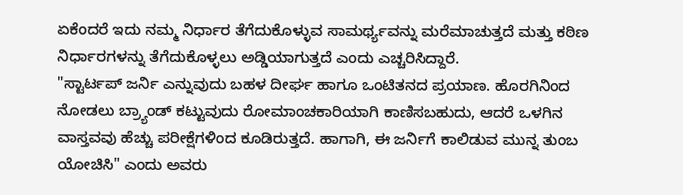ಏಕೆಂದರೆ ಇದು ನಮ್ಮ ನಿರ್ಧಾರ ತೆಗೆದುಕೊಳ್ಳುವ ಸಾಮರ್ಥ್ಯವನ್ನು ಮರೆಮಾಚುತ್ತದೆ ಮತ್ತು ಕಠಿಣ ನಿರ್ಧಾರಗಳನ್ನು ತೆಗೆದುಕೊಳ್ಳಲು ಅಡ್ಡಿಯಾಗುತ್ತದೆ ಎಂದು ಎಚ್ಚರಿಸಿದ್ದಾರೆ.
"ಸ್ಟಾರ್ಟಪ್ ಜರ್ನಿ ಎನ್ನುವುದು ಬಹಳ ದೀರ್ಘ ಹಾಗೂ ಒಂಟಿತನದ ಪ್ರಯಾಣ. ಹೊರಗಿನಿಂದ ನೋಡಲು ಬ್ರ್ಯಾಂಡ್ ಕಟ್ಟುವುದು ರೋಮಾಂಚಕಾರಿಯಾಗಿ ಕಾಣಿಸಬಹುದು, ಆದರೆ ಒಳಗಿನ ವಾಸ್ತವವು ಹೆಚ್ಚು ಪರೀಕ್ಷೆಗಳಿಂದ ಕೂಡಿರುತ್ತದೆ. ಹಾಗಾಗಿ, ಈ ಜರ್ನಿಗೆ ಕಾಲಿಡುವ ಮುನ್ನ ತುಂಬ ಯೋಚಿಸಿ" ಎಂದು ಅವರು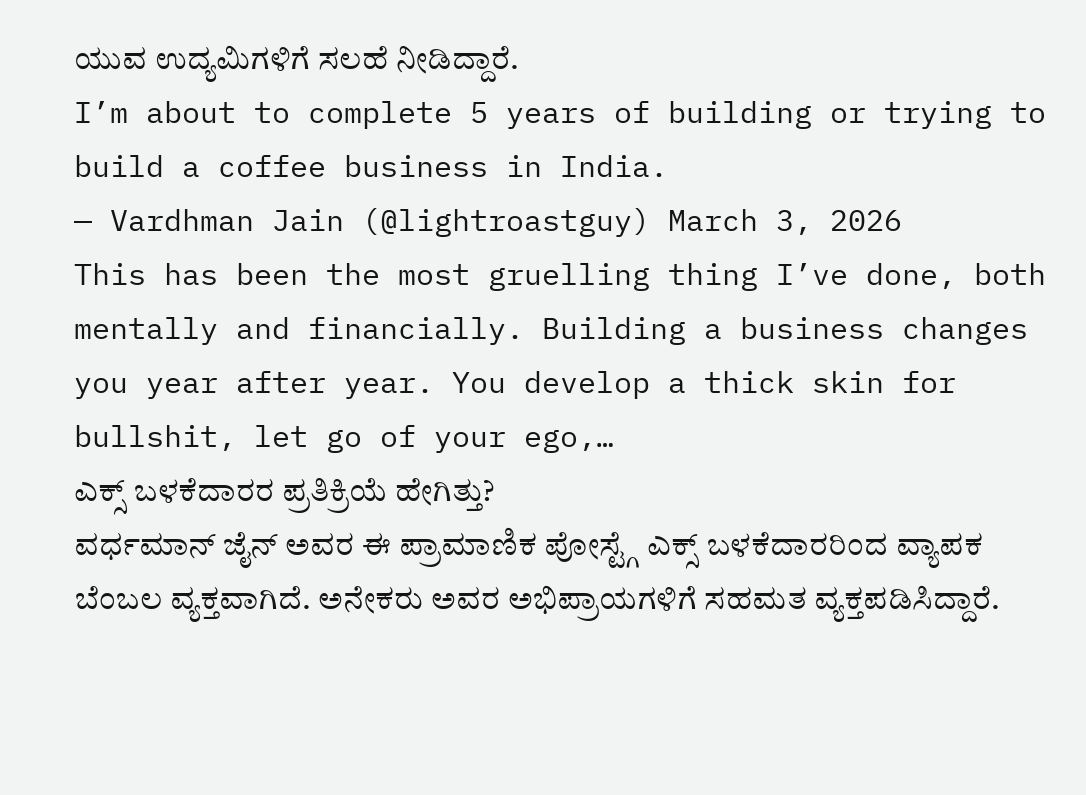ಯುವ ಉದ್ಯಮಿಗಳಿಗೆ ಸಲಹೆ ನೀಡಿದ್ದಾರೆ.
I’m about to complete 5 years of building or trying to build a coffee business in India.
— Vardhman Jain (@lightroastguy) March 3, 2026
This has been the most gruelling thing I’ve done, both mentally and financially. Building a business changes you year after year. You develop a thick skin for bullshit, let go of your ego,…
ಎಕ್ಸ್ ಬಳಕೆದಾರರ ಪ್ರತಿಕ್ರಿಯೆ ಹೇಗಿತ್ತು?
ವರ್ಧಮಾನ್ ಜೈನ್ ಅವರ ಈ ಪ್ರಾಮಾಣಿಕ ಪೋಸ್ಟ್ಗೆ ಎಕ್ಸ್ ಬಳಕೆದಾರರಿಂದ ವ್ಯಾಪಕ ಬೆಂಬಲ ವ್ಯಕ್ತವಾಗಿದೆ. ಅನೇಕರು ಅವರ ಅಭಿಪ್ರಾಯಗಳಿಗೆ ಸಹಮತ ವ್ಯಕ್ತಪಡಿಸಿದ್ದಾರೆ.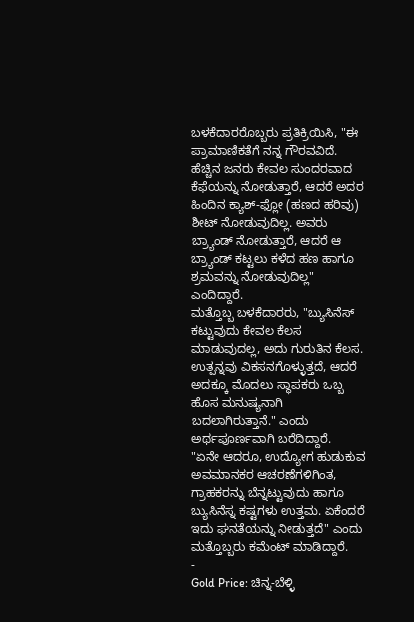ಬಳಕೆದಾರರೊಬ್ಬರು ಪ್ರತಿಕ್ರಿಯಿಸಿ, "ಈ ಪ್ರಾಮಾಣಿಕತೆಗೆ ನನ್ನ ಗೌರವವಿದೆ. ಹೆಚ್ಚಿನ ಜನರು ಕೇವಲ ಸುಂದರವಾದ ಕೆಫೆಯನ್ನು ನೋಡುತ್ತಾರೆ, ಆದರೆ ಅದರ ಹಿಂದಿನ ಕ್ಯಾಶ್-ಫ್ಲೋ (ಹಣದ ಹರಿವು) ಶೀಟ್ ನೋಡುವುದಿಲ್ಲ. ಅವರು ಬ್ರ್ಯಾಂಡ್ ನೋಡುತ್ತಾರೆ, ಆದರೆ ಆ ಬ್ರ್ಯಾಂಡ್ ಕಟ್ಟಲು ಕಳೆದ ಹಣ ಹಾಗೂ ಶ್ರಮವನ್ನು ನೋಡುವುದಿಲ್ಲ" ಎಂದಿದ್ದಾರೆ.
ಮತ್ತೊಬ್ಬ ಬಳಕೆದಾರರು, "ಬ್ಯುಸಿನೆಸ್ ಕಟ್ಟುವುದು ಕೇವಲ ಕೆಲಸ ಮಾಡುವುದಲ್ಲ, ಅದು ಗುರುತಿನ ಕೆಲಸ. ಉತ್ಪನ್ನವು ವಿಕಸನಗೊಳ್ಳುತ್ತದೆ, ಆದರೆ ಅದಕ್ಕೂ ಮೊದಲು ಸ್ಥಾಪಕರು ಒಬ್ಬ ಹೊಸ ಮನುಷ್ಯನಾಗಿ ಬದಲಾಗಿರುತ್ತಾನೆ." ಎಂದು ಅರ್ಥಪೂರ್ಣವಾಗಿ ಬರೆದಿದ್ದಾರೆ.
"ಏನೇ ಆದರೂ, ಉದ್ಯೋಗ ಹುಡುಕುವ ಅವಮಾನಕರ ಆಚರಣೆಗಳಿಗಿಂತ, ಗ್ರಾಹಕರನ್ನು ಬೆನ್ನಟ್ಟುವುದು ಹಾಗೂ ಬ್ಯುಸಿನೆಸ್ನ ಕಷ್ಟಗಳು ಉತ್ತಮ. ಏಕೆಂದರೆ ಇದು ಘನತೆಯನ್ನು ನೀಡುತ್ತದೆ" ಎಂದು ಮತ್ತೊಬ್ಬರು ಕಮೆಂಟ್ ಮಾಡಿದ್ದಾರೆ.
-
Gold Price: ಚಿನ್ನ-ಬೆಳ್ಳಿ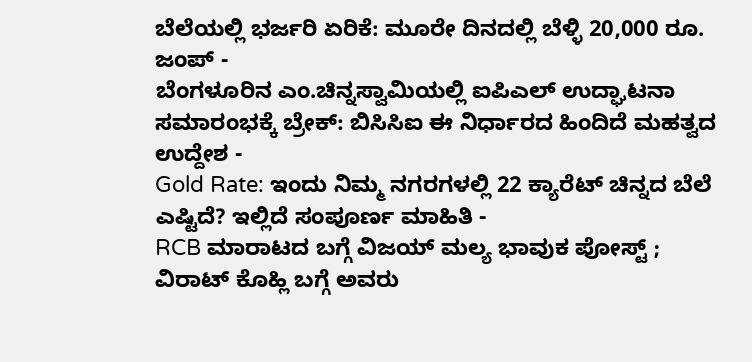ಬೆಲೆಯಲ್ಲಿ ಭರ್ಜರಿ ಏರಿಕೆ: ಮೂರೇ ದಿನದಲ್ಲಿ ಬೆಳ್ಳಿ 20,000 ರೂ. ಜಂಪ್ -
ಬೆಂಗಳೂರಿನ ಎಂ.ಚಿನ್ನಸ್ವಾಮಿಯಲ್ಲಿ ಐಪಿಎಲ್ ಉದ್ಘಾಟನಾ ಸಮಾರಂಭಕ್ಕೆ ಬ್ರೇಕ್: ಬಿಸಿಸಿಐ ಈ ನಿರ್ಧಾರದ ಹಿಂದಿದೆ ಮಹತ್ವದ ಉದ್ದೇಶ -
Gold Rate: ಇಂದು ನಿಮ್ಮ ನಗರಗಳಲ್ಲಿ 22 ಕ್ಯಾರೆಟ್ ಚಿನ್ನದ ಬೆಲೆ ಎಷ್ಟಿದೆ? ಇಲ್ಲಿದೆ ಸಂಪೂರ್ಣ ಮಾಹಿತಿ -
RCB ಮಾರಾಟದ ಬಗ್ಗೆ ವಿಜಯ್ ಮಲ್ಯ ಭಾವುಕ ಪೋಸ್ಟ್ ; ವಿರಾಟ್ ಕೊಹ್ಲಿ ಬಗ್ಗೆ ಅವರು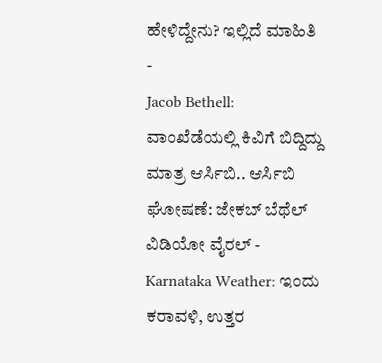ಹೇಳಿದ್ದೇನು? ಇಲ್ಲಿದೆ ಮಾಹಿತಿ -
Jacob Bethell: ವಾಂಖೆಡೆಯಲ್ಲಿ ಕಿವಿಗೆ ಬಿದ್ದಿದ್ದು ಮಾತ್ರ ಆರ್ಸಿಬಿ.. ಆರ್ಸಿಬಿ ಘೋಷಣೆ: ಜೇಕಬ್ ಬೆಥೆಲ್ ವಿಡಿಯೋ ವೈರಲ್ -
Karnataka Weather: ಇಂದು ಕರಾವಳಿ, ಉತ್ತರ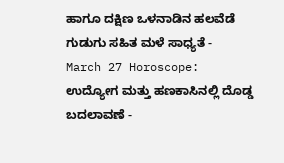ಹಾಗೂ ದಕ್ಷಿಣ ಒಳನಾಡಿನ ಹಲವೆಡೆ ಗುಡುಗು ಸಹಿತ ಮಳೆ ಸಾಧ್ಯತೆ -
March 27 Horoscope: ಉದ್ಯೋಗ ಮತ್ತು ಹಣಕಾಸಿನಲ್ಲಿ ದೊಡ್ಡ ಬದಲಾವಣೆ -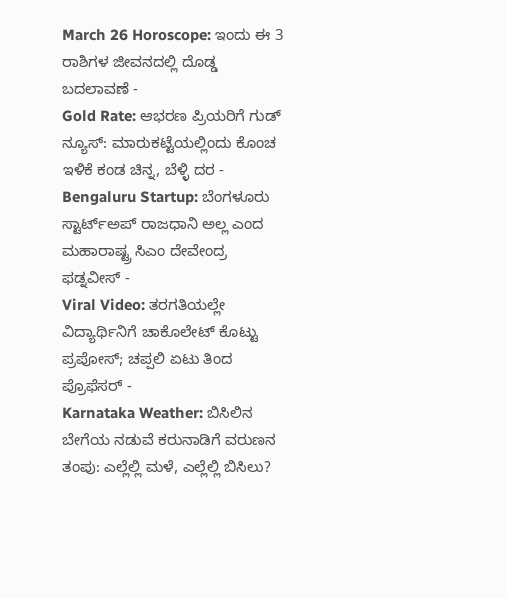March 26 Horoscope: ಇಂದು ಈ 3 ರಾಶಿಗಳ ಜೀವನದಲ್ಲಿ ದೊಡ್ಡ ಬದಲಾವಣೆ -
Gold Rate: ಆಭರಣ ಪ್ರಿಯರಿಗೆ ಗುಡ್ ನ್ಯೂಸ್: ಮಾರುಕಟ್ಟೆಯಲ್ಲಿಂದು ಕೊಂಚ ಇಳಿಕೆ ಕಂಡ ಚಿನ್ನ, ಬೆಳ್ಳಿ ದರ -
Bengaluru Startup: ಬೆಂಗಳೂರು ಸ್ಟಾರ್ಟ್ಅಪ್ ರಾಜಧಾನಿ ಅಲ್ಲ ಎಂದ ಮಹಾರಾಷ್ಟ್ರ ಸಿಎಂ ದೇವೇಂದ್ರ ಫಡ್ನವೀಸ್ -
Viral Video: ತರಗತಿಯಲ್ಲೇ ವಿದ್ಯಾರ್ಥಿನಿಗೆ ಚಾಕೊಲೇಟ್ ಕೊಟ್ಟು ಪ್ರಪೋಸ್; ಚಪ್ಪಲಿ ಏಟು ತಿಂದ ಪ್ರೊಫೆಸರ್ -
Karnataka Weather: ಬಿಸಿಲಿನ ಬೇಗೆಯ ನಡುವೆ ಕರುನಾಡಿಗೆ ವರುಣನ ತಂಪು: ಎಲ್ಲೆಲ್ಲಿ ಮಳೆ, ಎಲ್ಲೆಲ್ಲಿ ಬಿಸಿಲು?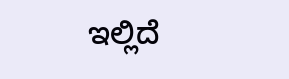ಇಲ್ಲಿದೆ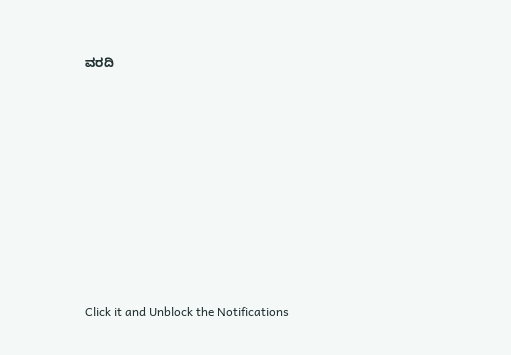ವರದಿ












Click it and Unblock the Notifications